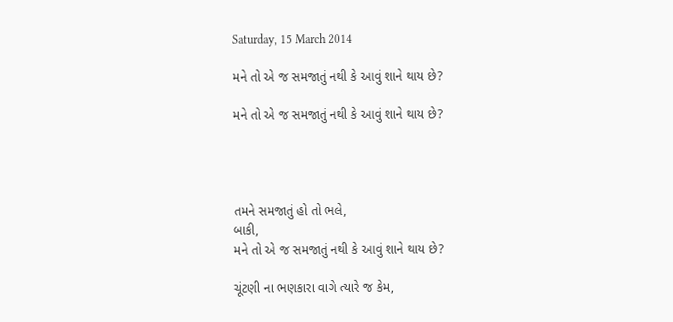Saturday, 15 March 2014

મને તો એ જ સમજાતું નથી કે આવું શાને થાય છે?

મને તો એ જ સમજાતું નથી કે આવું શાને થાય છે?




તમને સમજાતું હો તો ભલે,
બાકી,
મને તો એ જ સમજાતું નથી કે આવું શાને થાય છે?

ચૂંટણી ના ભણકારા વાગે ત્યારે જ કેમ,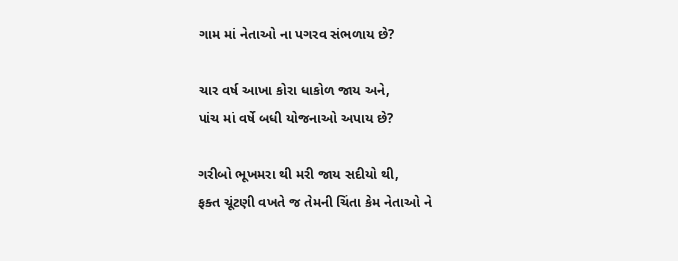ગામ માં નેતાઓ ના પગરવ સંભળાય છે?

ચાર વર્ષ આખા કોરા ધાકોળ જાય અને,
પાંચ માં વર્ષે બધી યોજનાઓ અપાય છે?

ગરીબો ભૂખમરા થી મરી જાય સદીયો થી,
ફક્ત ચૂંટણી વખતે જ તેમની ચિંતા કેમ નેતાઓ ને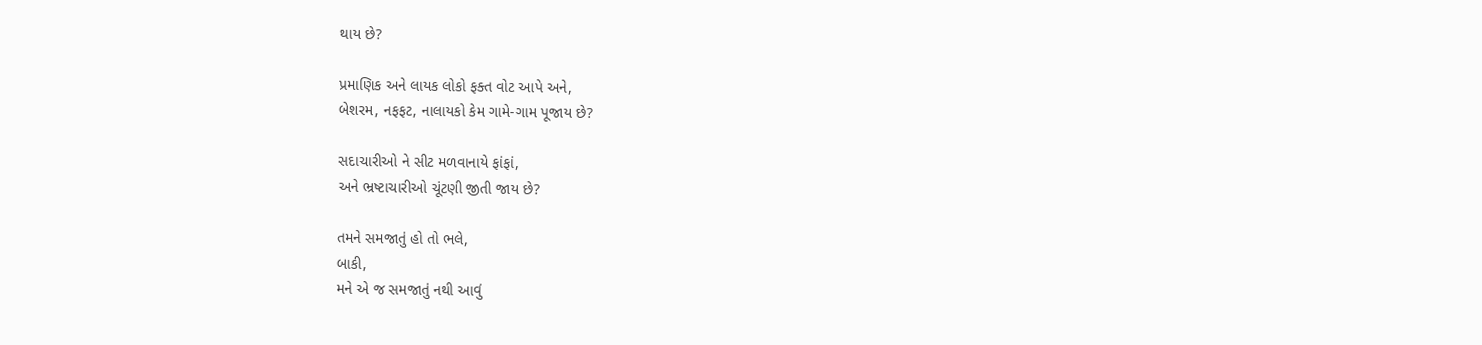થાય છે?

પ્રમાણિક અને લાયક લોકો ફક્ત વોટ આપે અને,
બેશરમ, નફફટ, નાલાયકો કેમ ગામે-ગામ પૂજાય છે?

સદાચારીઓ ને સીટ મળવાનાયે ફાંફાં,
અને ભ્રષ્ટાચારીઓ ચૂંટણી જીતી જાય છે?

તમને સમજાતું હો તો ભલે,
બાકી,
મને એ જ સમજાતું નથી આવું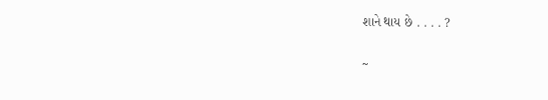શાને થાય છે . . . . ?

~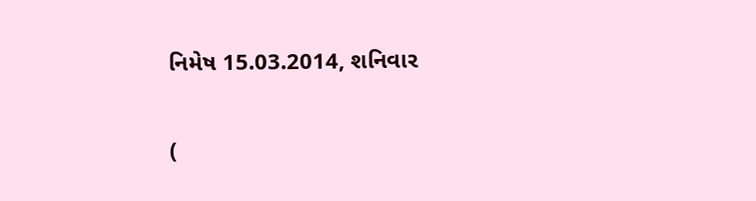નિમેષ 15.03.2014, શનિવાર

(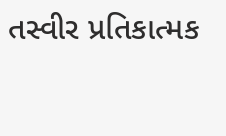તસ્વીર પ્રતિકાત્મક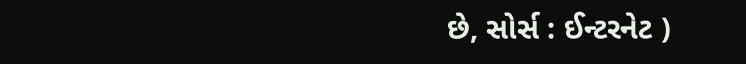છે, સોર્સ : ઈન્ટરનેટ )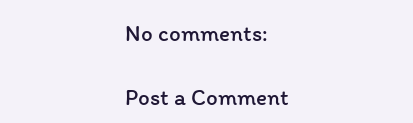No comments:

Post a Comment